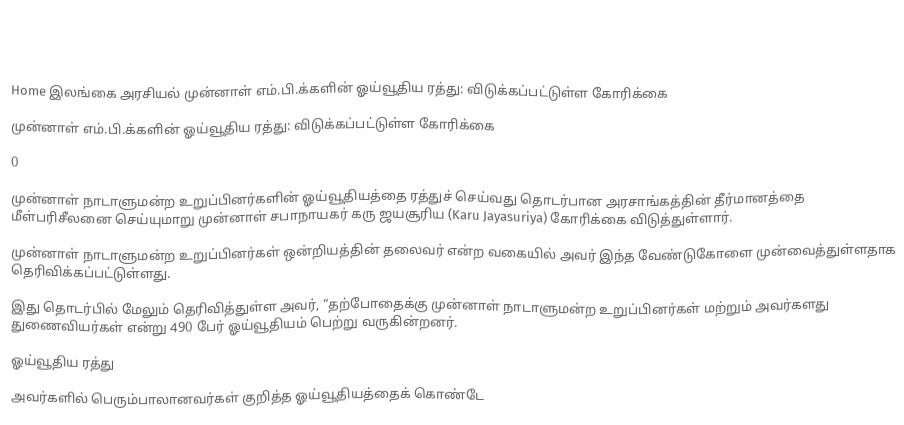Home இலங்கை அரசியல் முன்னாள் எம்.பி.க்களின் ஓய்வூதிய ரத்து: விடுக்கப்பட்டுள்ள கோரிக்கை

முன்னாள் எம்.பி.க்களின் ஓய்வூதிய ரத்து: விடுக்கப்பட்டுள்ள கோரிக்கை

0

முன்னாள் நாடாளுமன்ற உறுப்பினர்களின் ஓய்வூதியத்தை ரத்துச் செய்வது தொடர்பான அரசாங்கத்தின் தீர்மானத்தை மீள்பரிசீலனை செய்யுமாறு முன்னாள் சபாநாயகர் கரு ஜயசூரிய (Karu Jayasuriya) கோரிக்கை விடுத்துள்ளார்.

முன்னாள் நாடாளுமன்ற உறுப்பினர்கள் ஒன்றியத்தின் தலைவர் என்ற வகையில் அவர் இந்த வேண்டுகோளை முன்வைத்துள்ளதாக தெரிவிக்கப்பட்டுள்ளது.

இது தொடர்பில் மேலும் தெரிவித்துள்ள அவர், “தற்போதைக்கு முன்னாள் நாடாளுமன்ற உறுப்பினர்கள் மற்றும் அவர்களது துணைவியர்கள் என்று 490 பேர் ஓய்வூதியம் பெற்று வருகின்றனர்.

ஓய்வூதிய ரத்து

அவர்களில் பெரும்பாலானவர்கள் குறித்த ஓய்வூதியத்தைக் கொண்டே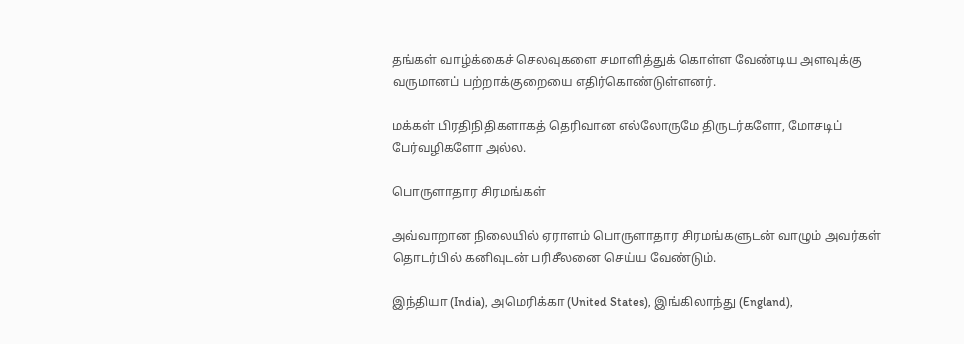தங்கள் வாழ்க்கைச் செலவுகளை சமாளித்துக் கொள்ள வேண்டிய அளவுக்கு வருமானப் பற்றாக்குறையை எதிர்கொண்டுள்ளனர்.

மக்கள் பிரதிநிதிகளாகத் தெரிவான எல்லோருமே திருடர்களோ, மோசடிப் பேர்வழிகளோ அல்ல.

பொருளாதார சிரமங்கள்

அவ்வாறான நிலையில் ஏராளம் பொருளாதார சிரமங்களுடன் வாழும் அவர்கள் தொடர்பில் கனிவுடன் பரிசீலனை செய்ய வேண்டும்.

இந்தியா (India), அமெரிக்கா (United States), இங்கிலாந்து (England),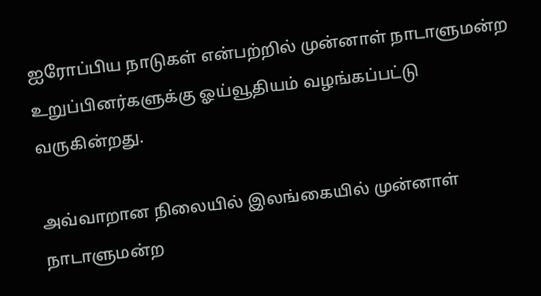ஐரோப்பிய நாடுகள் என்பற்றில் முன்னாள் நாடாளுமன்ற உறுப்பினர்களுக்கு ஓய்வூதியம் வழங்கப்பட்டு வருகின்றது.

அவ்வாறான நிலையில் இலங்கையில் முன்னாள் நாடாளுமன்ற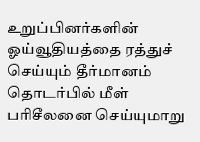உறுப்பினர்களின் ஓய்வூதியத்தை ரத்துச் செய்யும் தீர்மானம் தொடர்பில் மீள் பரிசீலனை செய்யுமாறு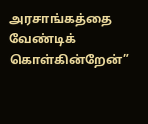அரசாங்கத்தை வேண்டிக் கொள்கின்றேன்”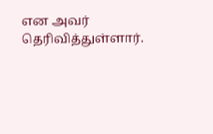என அவர் தெரிவித்துள்ளார்.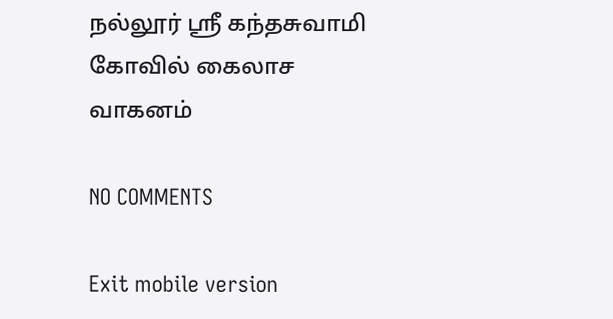நல்லூர் ஸ்ரீ கந்தசுவாமி கோவில் கைலாச வாகனம்

NO COMMENTS

Exit mobile version